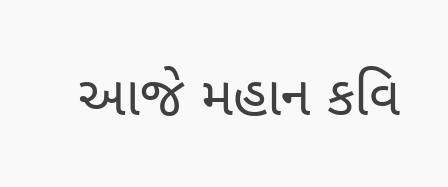આજે મહાન કવિ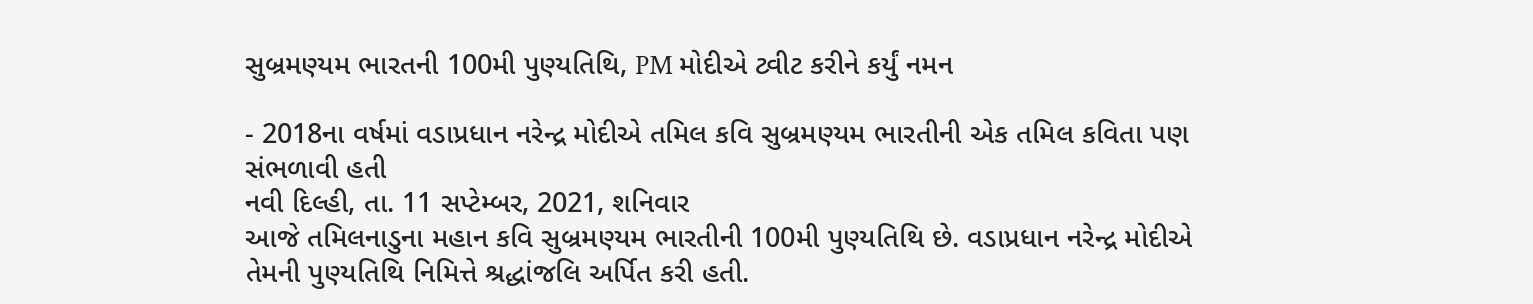સુબ્રમણ્યમ ભારતની 100મી પુણ્યતિથિ, PM મોદીએ ટ્વીટ કરીને કર્યું નમન

- 2018ના વર્ષમાં વડાપ્રધાન નરેન્દ્ર મોદીએ તમિલ કવિ સુબ્રમણ્યમ ભારતીની એક તમિલ કવિતા પણ સંભળાવી હતી
નવી દિલ્હી, તા. 11 સપ્ટેમ્બર, 2021, શનિવાર
આજે તમિલનાડુના મહાન કવિ સુબ્રમણ્યમ ભારતીની 100મી પુણ્યતિથિ છે. વડાપ્રધાન નરેન્દ્ર મોદીએ તેમની પુણ્યતિથિ નિમિત્તે શ્રદ્ધાંજલિ અર્પિત કરી હતી.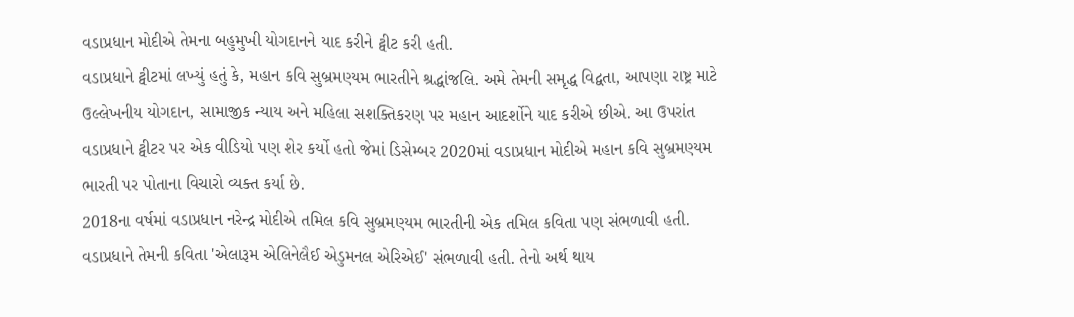વડાપ્રધાન મોદીએ તેમના બહુમુખી યોગદાનને યાદ કરીને ટ્વીટ કરી હતી.
વડાપ્રધાને ટ્વીટમાં લખ્યું હતું કે, મહાન કવિ સુબ્રમણ્યમ ભારતીને શ્રદ્ધાંજલિ. અમે તેમની સમૃદ્ધ વિદ્વતા, આપણા રાષ્ટ્ર માટે ઉલ્લેખનીય યોગદાન, સામાજીક ન્યાય અને મહિલા સશક્તિકરણ પર મહાન આદર્શોને યાદ કરીએ છીએ. આ ઉપરાંત વડાપ્રધાને ટ્વીટર પર એક વીડિયો પણ શેર કર્યો હતો જેમાં ડિસેમ્બર 2020માં વડાપ્રધાન મોદીએ મહાન કવિ સુબ્રમણ્યમ ભારતી પર પોતાના વિચારો વ્યક્ત કર્યા છે.
2018ના વર્ષમાં વડાપ્રધાન નરેન્દ્ર મોદીએ તમિલ કવિ સુબ્રમણ્યમ ભારતીની એક તમિલ કવિતા પણ સંભળાવી હતી. વડાપ્રધાને તેમની કવિતા 'એલારૂમ એલિનેલૈઈ એડુમનલ એરિએઈ' સંભળાવી હતી. તેનો અર્થ થાય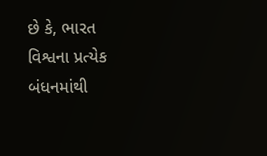છે કે, ભારત વિશ્વના પ્રત્યેક બંધનમાંથી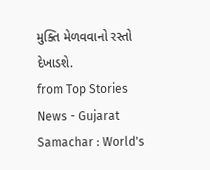મુક્તિ મેળવવાનો રસ્તો દેખાડશે.
from Top Stories News - Gujarat Samachar : World's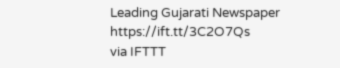Leading Gujarati Newspaper https://ift.tt/3C2O7Qs
via IFTTT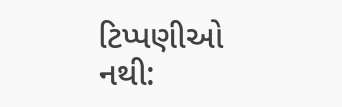ટિપ્પણીઓ નથી: